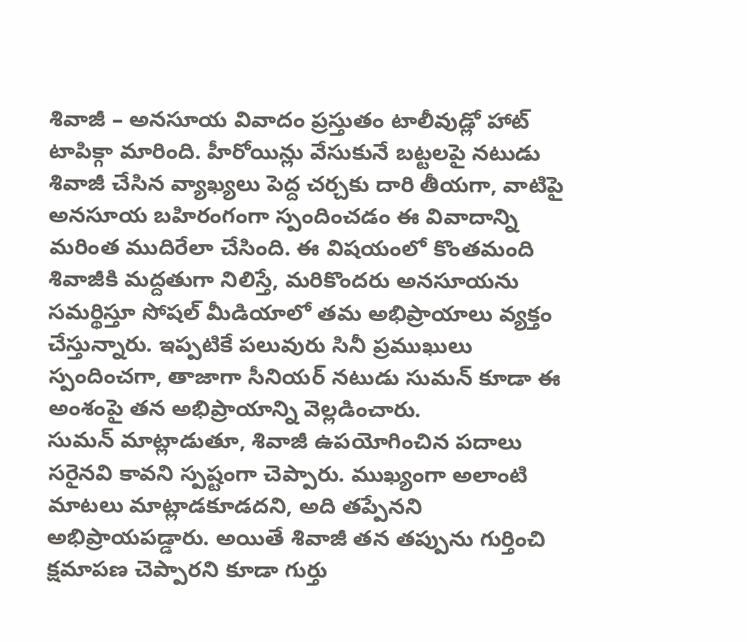శివాజీ – అనసూయ వివాదం ప్రస్తుతం టాలీవుడ్లో హాట్ టాపిక్గా మారింది. హీరోయిన్లు వేసుకునే బట్టలపై నటుడు శివాజీ చేసిన వ్యాఖ్యలు పెద్ద చర్చకు దారి తీయగా, వాటిపై అనసూయ బహిరంగంగా స్పందించడం ఈ వివాదాన్ని మరింత ముదిరేలా చేసింది. ఈ విషయంలో కొంతమంది శివాజీకి మద్దతుగా నిలిస్తే, మరికొందరు అనసూయను సమర్థిస్తూ సోషల్ మీడియాలో తమ అభిప్రాయాలు వ్యక్తం చేస్తున్నారు. ఇప్పటికే పలువురు సినీ ప్రముఖులు స్పందించగా, తాజాగా సీనియర్ నటుడు సుమన్ కూడా ఈ అంశంపై తన అభిప్రాయాన్ని వెల్లడించారు.
సుమన్ మాట్లాడుతూ, శివాజీ ఉపయోగించిన పదాలు సరైనవి కావని స్పష్టంగా చెప్పారు. ముఖ్యంగా అలాంటి మాటలు మాట్లాడకూడదని, అది తప్పేనని అభిప్రాయపడ్డారు. అయితే శివాజీ తన తప్పును గుర్తించి క్షమాపణ చెప్పారని కూడా గుర్తు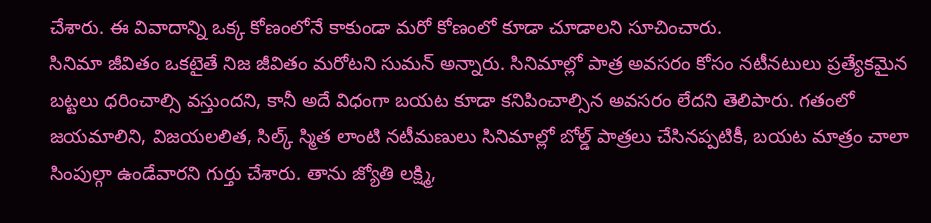చేశారు. ఈ వివాదాన్ని ఒక్క కోణంలోనే కాకుండా మరో కోణంలో కూడా చూడాలని సూచించారు.
సినిమా జీవితం ఒకటైతే నిజ జీవితం మరోటని సుమన్ అన్నారు. సినిమాల్లో పాత్ర అవసరం కోసం నటీనటులు ప్రత్యేకమైన బట్టలు ధరించాల్సి వస్తుందని, కానీ అదే విధంగా బయట కూడా కనిపించాల్సిన అవసరం లేదని తెలిపారు. గతంలో జయమాలిని, విజయలలిత, సిల్క్ స్మిత లాంటి నటీమణులు సినిమాల్లో బోల్డ్ పాత్రలు చేసినప్పటికీ, బయట మాత్రం చాలా సింపుల్గా ఉండేవారని గుర్తు చేశారు. తాను జ్యోతి లక్ష్మి,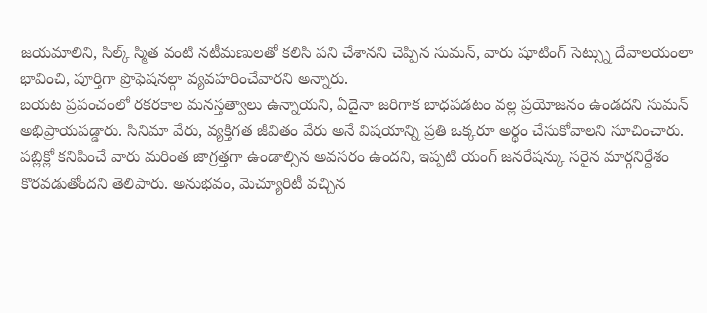జయమాలిని, సిల్క్ స్మిత వంటి నటీమణులతో కలిసి పని చేశానని చెప్పిన సుమన్, వారు షూటింగ్ సెట్స్ను దేవాలయంలా భావించి, పూర్తిగా ప్రొఫెషనల్గా వ్యవహరించేవారని అన్నారు.
బయట ప్రపంచంలో రకరకాల మనస్తత్వాలు ఉన్నాయని, ఏదైనా జరిగాక బాధపడటం వల్ల ప్రయోజనం ఉండదని సుమన్ అభిప్రాయపడ్డారు. సినిమా వేరు, వ్యక్తిగత జీవితం వేరు అనే విషయాన్ని ప్రతి ఒక్కరూ అర్థం చేసుకోవాలని సూచించారు. పబ్లిక్లో కనిపించే వారు మరింత జాగ్రత్తగా ఉండాల్సిన అవసరం ఉందని, ఇప్పటి యంగ్ జనరేషన్కు సరైన మార్గనిర్దేశం కొరవడుతోందని తెలిపారు. అనుభవం, మెచ్యూరిటీ వచ్చిన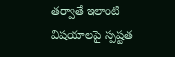తర్వాతే ఇలాంటి విషయాలపై స్పష్టత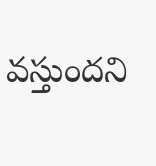వస్తుందని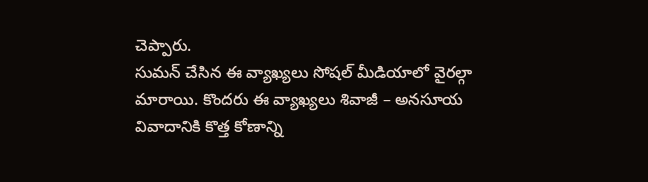చెప్పారు.
సుమన్ చేసిన ఈ వ్యాఖ్యలు సోషల్ మీడియాలో వైరల్గా మారాయి. కొందరు ఈ వ్యాఖ్యలు శివాజీ – అనసూయ వివాదానికి కొత్త కోణాన్ని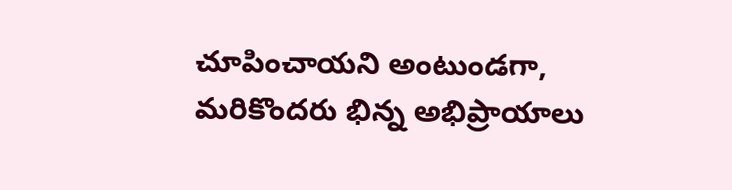చూపించాయని అంటుండగా, మరికొందరు భిన్న అభిప్రాయాలు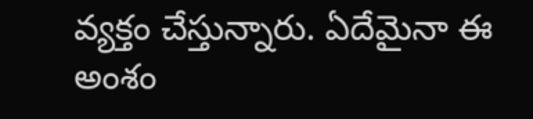వ్యక్తం చేస్తున్నారు. ఏదేమైనా ఈ అంశం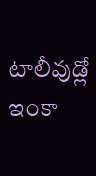టాలీవుడ్లో ఇంకా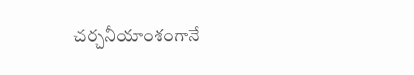చర్చనీయాంశంగానే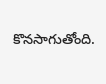కొనసాగుతోంది.